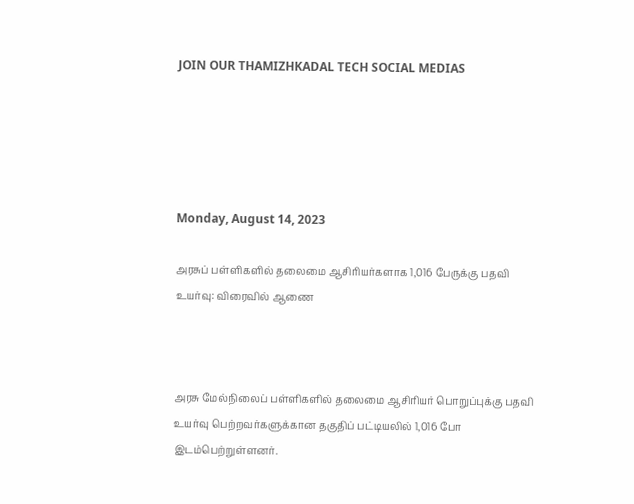JOIN OUR THAMIZHKADAL TECH SOCIAL MEDIAS





Monday, August 14, 2023

அரசுப் பள்ளிகளில் தலைமை ஆசிரியர்களாக 1,016 பேருக்கு பதவி உயர்வு: விரைவில் ஆணை



அரசு மேல்நிலைப் பள்ளிகளில் தலைமை ஆசிரியர் பொறுப்புக்கு பதவி உயர்வு பெற்றவர்களுக்கான தகுதிப் பட்டியலில் 1,016 போ இடம்பெற்றுள்ளனர்.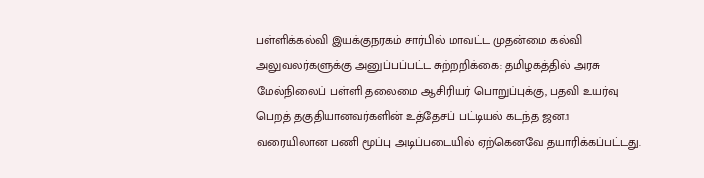பள்ளிக்கல்வி இயக்குநரகம் சார்பில் மாவட்ட முதன்மை கல்வி அலுவலர்களுக்கு அனுப்பப்பட்ட சுற்றறிக்கை: தமிழகத்தில் அரசு மேல்நிலைப் பள்ளி தலைமை ஆசிரியர் பொறுப்புக்கு, பதவி உயர்வு பெறத் தகுதியானவர்களின் உத்தேசப் பட்டியல் கடந்த ஜன.1 வரையிலான பணி மூப்பு அடிப்படையில் ஏற்கெனவே தயாரிக்கப்பட்டது.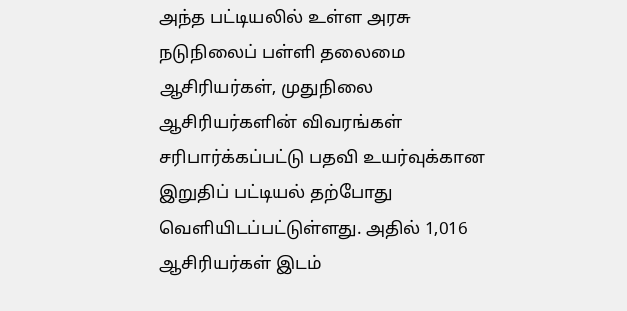அந்த பட்டியலில் உள்ள அரசு நடுநிலைப் பள்ளி தலைமை ஆசிரியர்கள், முதுநிலை ஆசிரியர்களின் விவரங்கள் சரிபார்க்கப்பட்டு பதவி உயர்வுக்கான இறுதிப் பட்டியல் தற்போது வெளியிடப்பட்டுள்ளது. அதில் 1,016 ஆசிரியர்கள் இடம்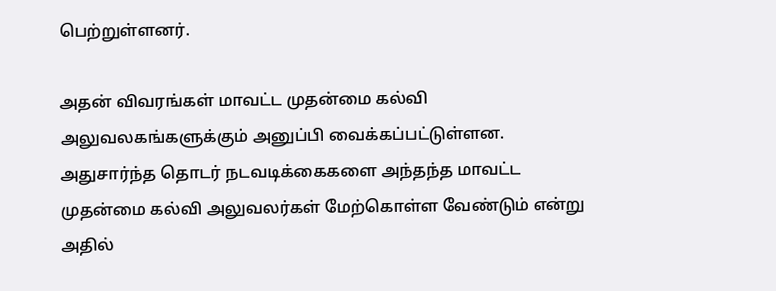பெற்றுள்ளனர்.

அதன் விவரங்கள் மாவட்ட முதன்மை கல்வி அலுவலகங்களுக்கும் அனுப்பி வைக்கப்பட்டுள்ளன. அதுசார்ந்த தொடர் நடவடிக்கைகளை அந்தந்த மாவட்ட முதன்மை கல்வி அலுவலர்கள் மேற்கொள்ள வேண்டும் என்று அதில்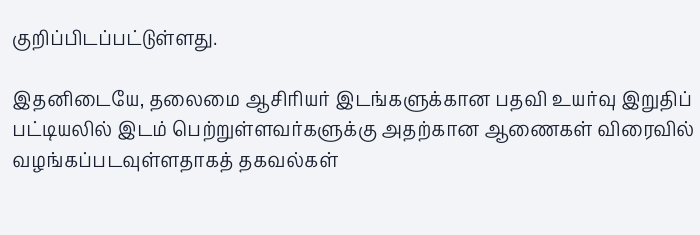குறிப்பிடப்பட்டுள்ளது.

இதனிடையே, தலைமை ஆசிரியர் இடங்களுக்கான பதவி உயர்வு இறுதிப் பட்டியலில் இடம் பெற்றுள்ளவர்களுக்கு அதற்கான ஆணைகள் விரைவில் வழங்கப்படவுள்ளதாகத் தகவல்கள்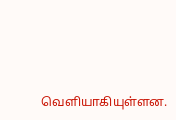வெளியாகியுள்ளன.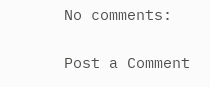No comments:

Post a Comment